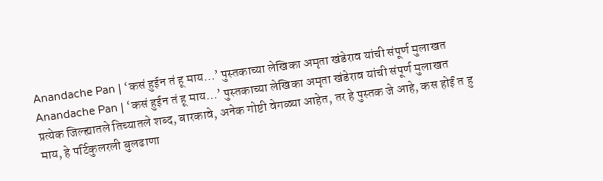Anandache Pan | ‘कसं हुईन तं हू माय…’ पुस्तकाच्या लेखिका अमृता खंडेराव यांची संपूर्ण मुलाखत
Anandache Pan | ‘कसं हुईन तं हू माय…’ पुस्तकाच्या लेखिका अमृता खंडेराव यांची संपूर्ण मुलाखत
प्रत्येक जिल्ह्यातले तिच्यातले शब्द, बारकावे, अनेक गोष्टी वेगळ्या आहेत, तर हे पुस्तक जे आहे, कस होईं त हु माय, हे पर्टिकुलरली बुलढाणा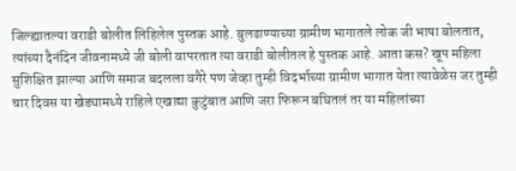जिल्ह्यातल्या वराडी बोलीत लिहिलेल पुस्तक आहे. बुलढाण्याच्या ग्रामीण भागातले लोक जी भाषा बोलतात, त्यांच्या दैनंदिन जीवनामध्ये जी बोली वापरतात त्या वराडी बोलीतल हे पुस्तक आहे. आता कस? खूप महिला सुशिक्षित झाल्या आणि समाज बदलला वगैरे पण जेव्हा तुम्ही विदर्भाच्या ग्रामीण भागात येता त्यावेळेस जर तुम्ही चार दिवस या खेड्यामध्ये राहिले एखाद्या कुटुंबात आणि जरा फिरून बघितलं तर या महिलांच्या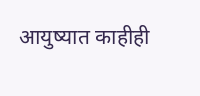आयुष्यात काहीही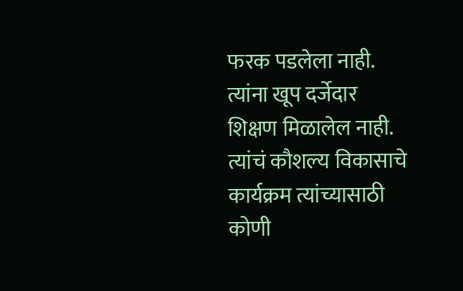फरक पडलेला नाही. त्यांना खूप दर्जेदार शिक्षण मिळालेल नाही. त्यांचं कौशल्य विकासाचे कार्यक्रम त्यांच्यासाठी कोणी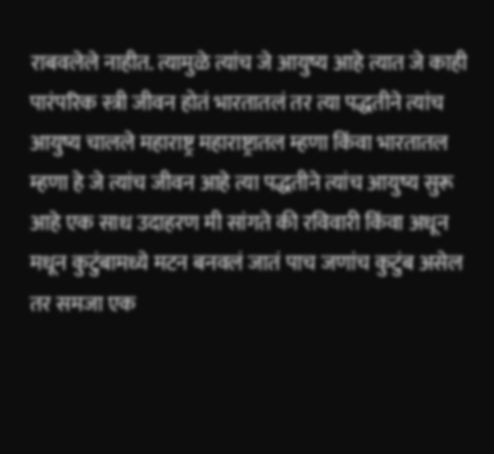राबवलेले नाहीत. त्यामुळे त्यांच जे आयुष्य आहे त्यात जे काही पारंपरिक स्त्री जीवन होतं भारतातलं तर त्या पद्धतीने त्यांच आयुष्य चालले महाराष्ट्र महाराष्ट्रातल म्हणा किंवा भारतातल म्हणा हे जे त्यांच जीवन आहे त्या पद्धतीने त्यांच आयुष्य सुरू आहे एक साध उदाहरण मी सांगते की रविवारी किंवा अधून मधून कुटुंबामध्ये मटन बनवलं जातं पाच जणांच कुटुंब असेल तर समजा एक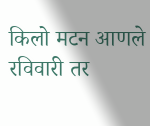किलो मटन आणले रविवारी तर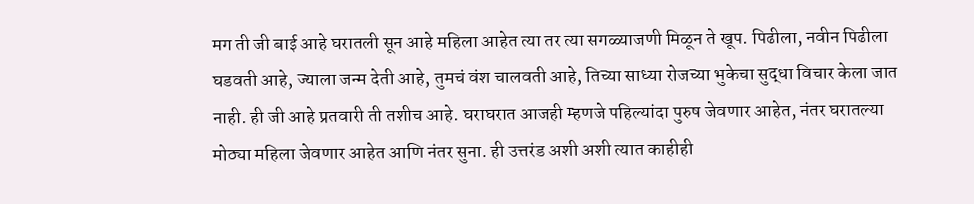मग ती जी बाई आहे घरातली सून आहे महिला आहेत त्या तर त्या सगळ्याजणी मिळून ते खूप. पिढीला, नवीन पिढीला घडवती आहे, ज्याला जन्म देती आहे, तुमचं वंश चालवती आहे, तिच्या साध्या रोजच्या भुकेचा सुद्धा विचार केला जात नाही. ही जी आहे प्रतवारी ती तशीच आहे. घराघरात आजही म्हणजे पहिल्यांदा पुरुष जेवणार आहेत, नंतर घरातल्या मोठ्या महिला जेवणार आहेत आणि नंतर सुना. ही उत्तरंड अशी अशी त्यात काहीही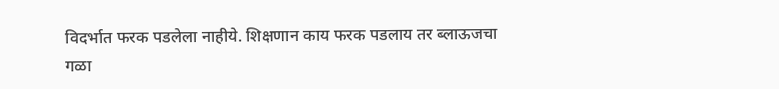विदर्भात फरक पडलेला नाहीये. शिक्षणान काय फरक पडलाय तर ब्लाऊजचा गळा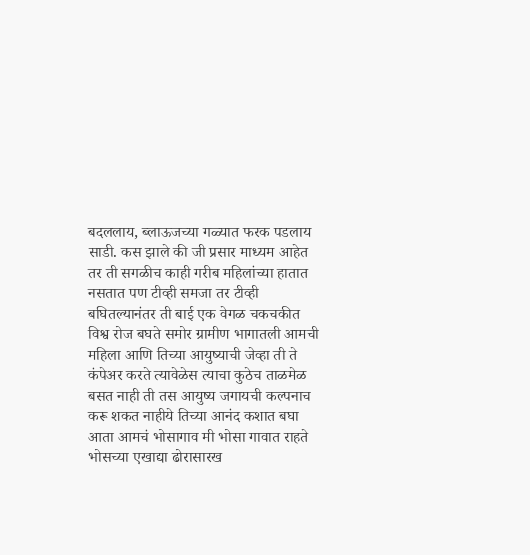बदललाय, ब्लाऊजच्या गळ्यात फरक पडलाय साडी. कस झाले की जी प्रसार माध्यम आहेत तर ती सगळीच काही गरीब महिलांच्या हातात नसतात पण टीव्ही समजा तर टीव्ही बघितल्यानंतर ती बाई एक वेगळ चकचकीत विश्व रोज बघते समोर ग्रामीण भागातली आमची महिला आणि तिच्या आयुष्याची जेव्हा ती ते कंपेअर करते त्यावेळेस त्याचा कुठेच ताळमेळ बसत नाही ती तस आयुष्य जगायची कल्पनाच करू शकत नाहीये तिच्या आनंद कशात बघा आता आमचं भोसागाव मी भोसा गावात राहते भोसच्या एखाद्या ढोरासारख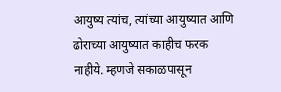आयुष्य त्यांच, त्यांच्या आयुष्यात आणि ढोराच्या आयुष्यात काहीच फरक नाहीये. म्हणजे सकाळपासून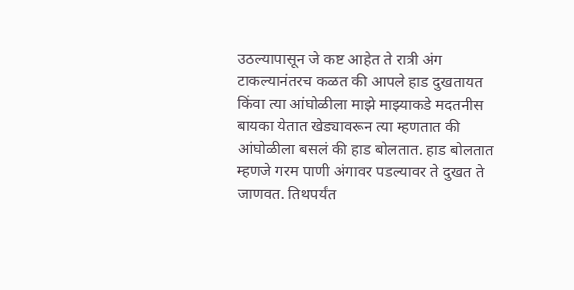उठल्यापासून जे कष्ट आहेत ते रात्री अंग टाकल्यानंतरच कळत की आपले हाड दुखतायत किंवा त्या आंघोळीला माझे माझ्याकडे मदतनीस बायका येतात खेड्यावरून त्या म्हणतात की आंघोळीला बसलं की हाड बोलतात. हाड बोलतात म्हणजे गरम पाणी अंगावर पडल्यावर ते दुखत ते जाणवत. तिथपर्यंत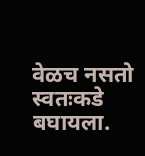वेळच नसतो स्वतःकडे बघायला.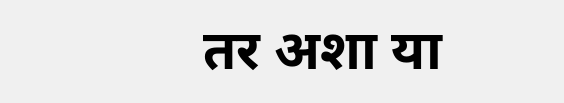तर अशा या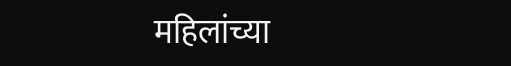महिलांच्या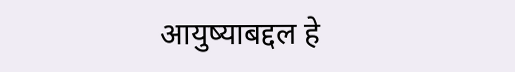आयुष्याबद्दल हे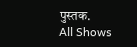पुस्तक.
All Shows